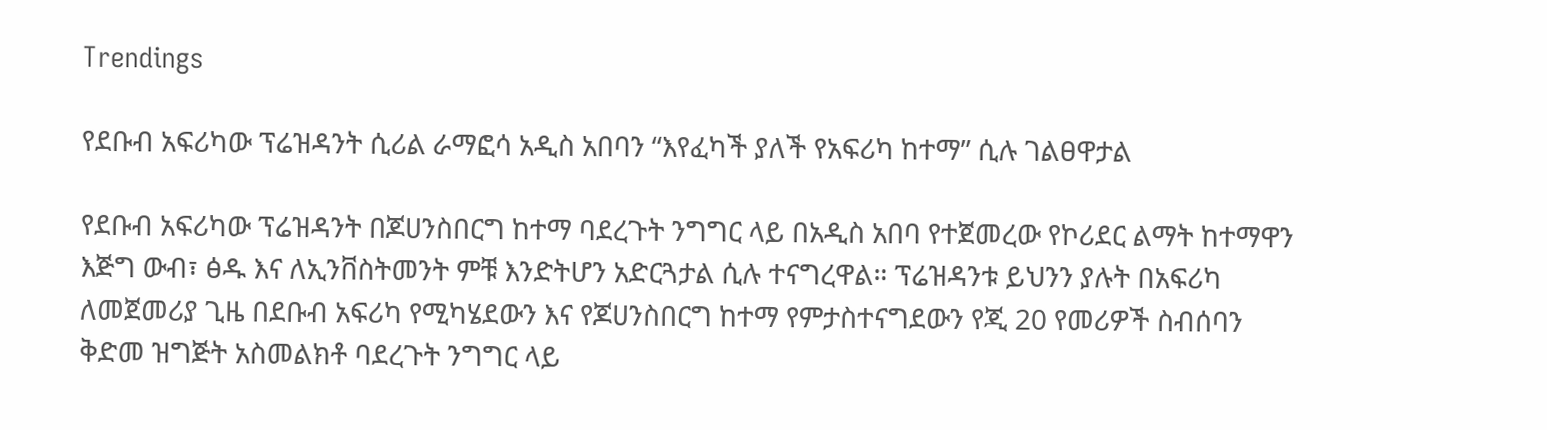Trendings

የደቡብ አፍሪካው ፕሬዝዳንት ሲሪል ራማፎሳ አዲስ አበባን “እየፈካች ያለች የአፍሪካ ከተማ” ሲሉ ገልፀዋታል

የደቡብ አፍሪካው ፕሬዝዳንት በጆሀንስበርግ ከተማ ባደረጉት ንግግር ላይ በአዲስ አበባ የተጀመረው የኮሪደር ልማት ከተማዋን እጅግ ውብ፣ ፅዱ እና ለኢንቨስትመንት ምቹ እንድትሆን አድርጓታል ሲሉ ተናግረዋል። ፕሬዝዳንቱ ይህንን ያሉት በአፍሪካ ለመጀመሪያ ጊዜ በደቡብ አፍሪካ የሚካሄደውን እና የጆሀንስበርግ ከተማ የምታስተናግደውን የጂ 20 የመሪዎች ስብሰባን ቅድመ ዝግጅት አስመልክቶ ባደረጉት ንግግር ላይ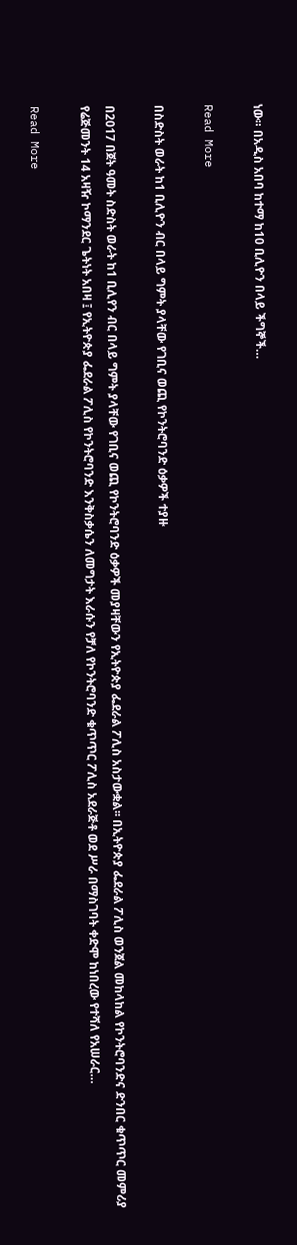ነው። በአዲስ አበባ ከተማ ከ10 ቢሊዮን በላይ ችግኞች…

Read More

በስድስት ወራት ከ1 ቢሊዮን ብር በላይ ግምት ያላቸው የገቢና ወጪ የኮንትሮባንድ ዕቃዎች ተያዙ

በ2017 በጀት ዓመት ስድስት ወራት ከ1 ቢሊየን ብር በላይ ግምት ያላቸው የገቢና ወጪ የኮንትሮባንድ ዕቃዎች መያዛቸውን የኢትዮጵያ ፌደራል ፖሊስ አስታውቋል፡፡ በኢትዮጵያ ፌደራል ፖሊስ ወንጀል መከላከል የኮንትሮባንድና ድንበር ቁጥጥር መምሪያ የሬጅመንት 14 አዛዥ ኮማንደር ጌትነት አበዛ ፤ የኢትዮጵያ ፌደራል ፖሊስ የኮንትሮባንድ እንቅስቃሴን ለመግታት እራሱን የቻለ የኮንትሮባንድ ቁጥጥር ፖሊስ አደራጅቶ ወደ ሥራ በማስገባት ቀድሞ ከነበረው የተሻለ የአሠራር…

Read More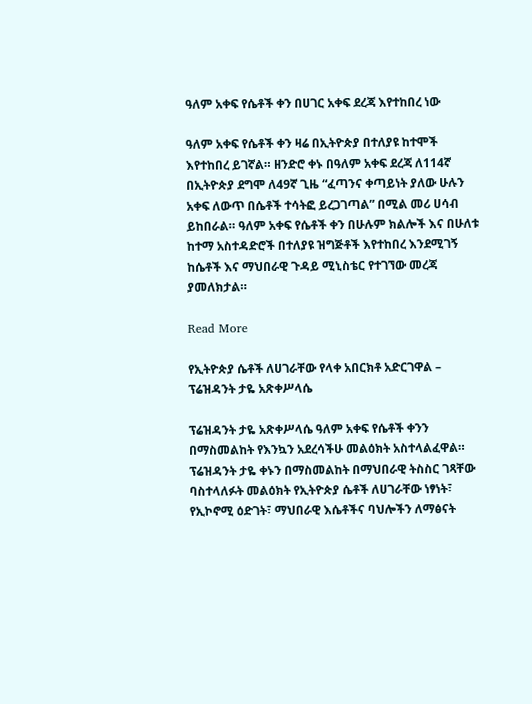ዓለም አቀፍ የሴቶች ቀን በሀገር አቀፍ ደረጃ እየተከበረ ነው

ዓለም አቀፍ የሴቶች ቀን ዛሬ በኢትዮጵያ በተለያዩ ከተሞች እየተከበረ ይገኛል። ዘንድሮ ቀኑ በዓለም አቀፍ ደረጃ ለ114ኛ በኢትዮጵያ ደግሞ ለ49ኛ ጊዜ “ፈጣንና ቀጣይነት ያለው ሁሉን አቀፍ ለውጥ በሴቶች ተሳትፎ ይረጋገጣል” በሚል መሪ ሀሳብ ይከበራል። ዓለም አቀፍ የሴቶች ቀን በሁሉም ክልሎች እና በሁለቱ ከተማ አስተዳድሮች በተለያዩ ዝግጅቶች እየተከበረ እንደሚገኝ ከሴቶች እና ማህበራዊ ጉዳይ ሚኒስቴር የተገኘው መረጃ ያመለክታል።

Read More

የኢትዮጵያ ሴቶች ለሀገራቸው የላቀ አበርክቶ አድርገዋል – ፕሬዝዳንት ታዬ አጽቀሥላሴ

ፕሬዝዳንት ታዬ አጽቀሥላሴ ዓለም አቀፍ የሴቶች ቀንን በማስመልከት የእንኳን አደረሳችሁ መልዕክት አስተላልፈዋል። ፕሬዝዳንት ታዬ ቀኑን በማስመልከት በማህበራዊ ትስስር ገጻቸው ባስተላለፉት መልዕክት የኢትዮጵያ ሴቶች ለሀገራቸው ነፃነት፣ የኢኮኖሚ ዕድገት፣ ማህበራዊ እሴቶችና ባህሎችን ለማፅናት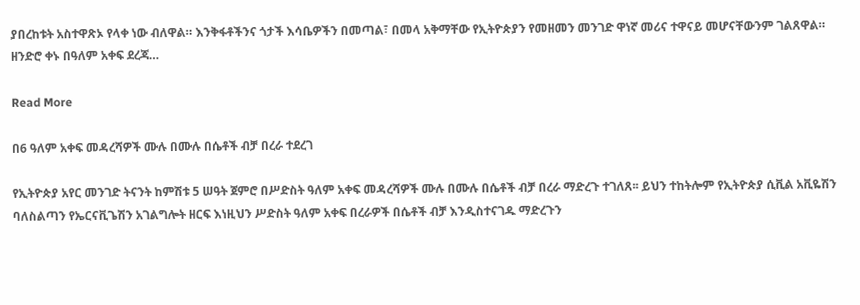ያበረከቱት አስተዋጽኦ የላቀ ነው ብለዋል። እንቅፋቶችንና ጎታች እሳቤዎችን በመጣል፣ በመላ አቅማቸው የኢትዮጵያን የመዘመን መንገድ ዋነኛ መሪና ተዋናይ መሆናቸውንም ገልጸዋል። ዘንድሮ ቀኑ በዓለም አቀፍ ደረጃ…

Read More

በ6 ዓለም አቀፍ መዳረሻዎች ሙሉ በሙሉ በሴቶች ብቻ በረራ ተደረገ

የኢትዮጵያ አየር መንገድ ትናንት ከምሽቱ 5 ሠዓት ጀምሮ በሥድስት ዓለም አቀፍ መዳረሻዎች ሙሉ በሙሉ በሴቶች ብቻ በረራ ማድረጉ ተገለጸ፡፡ ይህን ተከትሎም የኢትዮጵያ ሲቪል አቪዬሽን ባለስልጣን የኤርናቪጌሽን አገልግሎት ዘርፍ እነዚህን ሥድስት ዓለም አቀፍ በረራዎች በሴቶች ብቻ እንዲስተናገዱ ማድረጉን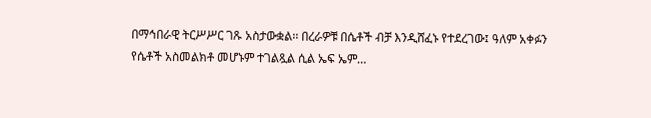በማኅበራዊ ትርሥሥር ገጹ አስታውቋል፡፡ በረራዎቹ በሴቶች ብቻ እንዲሸፈኑ የተደረገው፤ ዓለም አቀፉን የሴቶች አስመልክቶ መሆኑም ተገልጿል ሲል ኤፍ ኤም…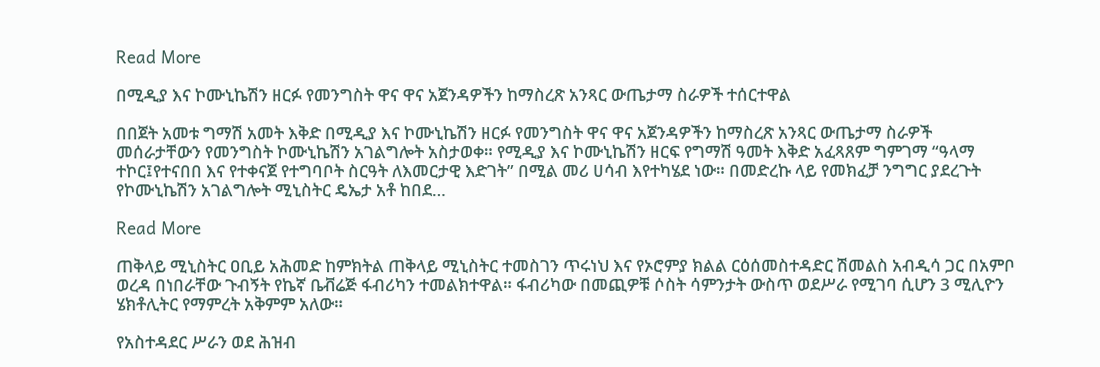Read More

በሚዲያ እና ኮሙኒኬሽን ዘርፉ የመንግስት ዋና ዋና አጀንዳዎችን ከማስረጽ አንጻር ውጤታማ ስራዎች ተሰርተዋል

በበጀት አመቱ ግማሽ አመት እቅድ በሚዲያ እና ኮሙኒኬሽን ዘርፉ የመንግስት ዋና ዋና አጀንዳዎችን ከማስረጽ አንጻር ውጤታማ ስራዎች መሰራታቸውን የመንግስት ኮሙኒኬሽን አገልግሎት አስታወቀ። የሚዲያ እና ኮሙኒኬሽን ዘርፍ የግማሽ ዓመት እቅድ አፈጻጸም ግምገማ “ዓላማ ተኮር፤የተናበበ እና የተቀናጀ የተግባቦት ስርዓት ለእመርታዊ እድገት” በሚል መሪ ሀሳብ እየተካሄደ ነው። በመድረኩ ላይ የመክፈቻ ንግግር ያደረጉት የኮሙኒኬሽን አገልግሎት ሚኒስትር ዴኤታ አቶ ከበደ…

Read More

ጠቅላይ ሚኒስትር ዐቢይ አሕመድ ከምክትል ጠቅላይ ሚኒስትር ተመስገን ጥሩነህ እና የኦሮምያ ክልል ርዕሰመስተዳድር ሽመልስ አብዲሳ ጋር በአምቦ ወረዳ በነበራቸው ጉብኝት የኬኛ ቤቭሬጅ ፋብሪካን ተመልክተዋል። ፋብሪካው በመጪዎቹ ሶስት ሳምንታት ውስጥ ወደሥራ የሚገባ ሲሆን 3 ሚሊዮን ሄክቶሊትር የማምረት አቅምም አለው።

የአስተዳደር ሥራን ወደ ሕዝብ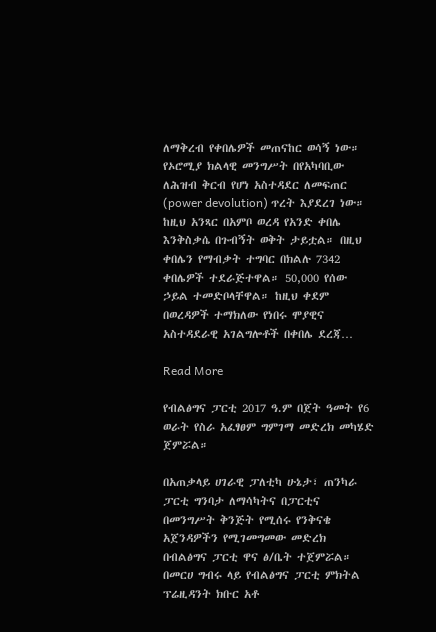ለማቅረብ የቀበሌዎች መጠናከር ወሳኝ ነው። የኦሮሚያ ክልላዊ መንግሥት በየአካባቢው ለሕዝብ ቅርብ የሆነ አስተዳደር ለመፍጠር (power devolution) ጥረት እያደረገ ነው። ከዚህ አንጻር በአምቦ ወረዳ የአንድ ቀበሌ እንቅስቃሴ በጉብኝት ወቅት ታይቷል። በዚህ ቀበሌን የማብቃት ተግባር በክልሉ 7342 ቀበሌዎች ተደራጅተዋል። 50,000 የሰው ኃይል ተመድቦላቸዋል። ከዚህ ቀደም በወረዳዎች ተማክለው የነበሩ ሞያዊና አስተዳደራዊ አገልግሎቶች በቀበሌ ደረጃ…

Read More

የብልፅግና ፓርቲ 2017 ዓ.ም በጀት ዓመት የ6 ወራት የስራ አፈፃፀም ግምገማ መድረክ መካሄድ ጀምሯል።

በአጠቃላይ ሀገራዊ ፓለቲካ ሁኔታ፣ ጠንካራ ፓርቲ ግንባታ ለማሳካትና በፓርቲና በመንግሥት ቅንጅት የሚሰሩ የንቅናቄ አጀንዳዎችን የሚገመግመው መድረክ በብልፅግና ፓርቲ ዋና ፅ/ቤት ተጀምሯል። በመርሀ ግብሩ ላይ የብልፅግና ፓርቲ ምክትል ፕሬዚዳንት ክቡር አቶ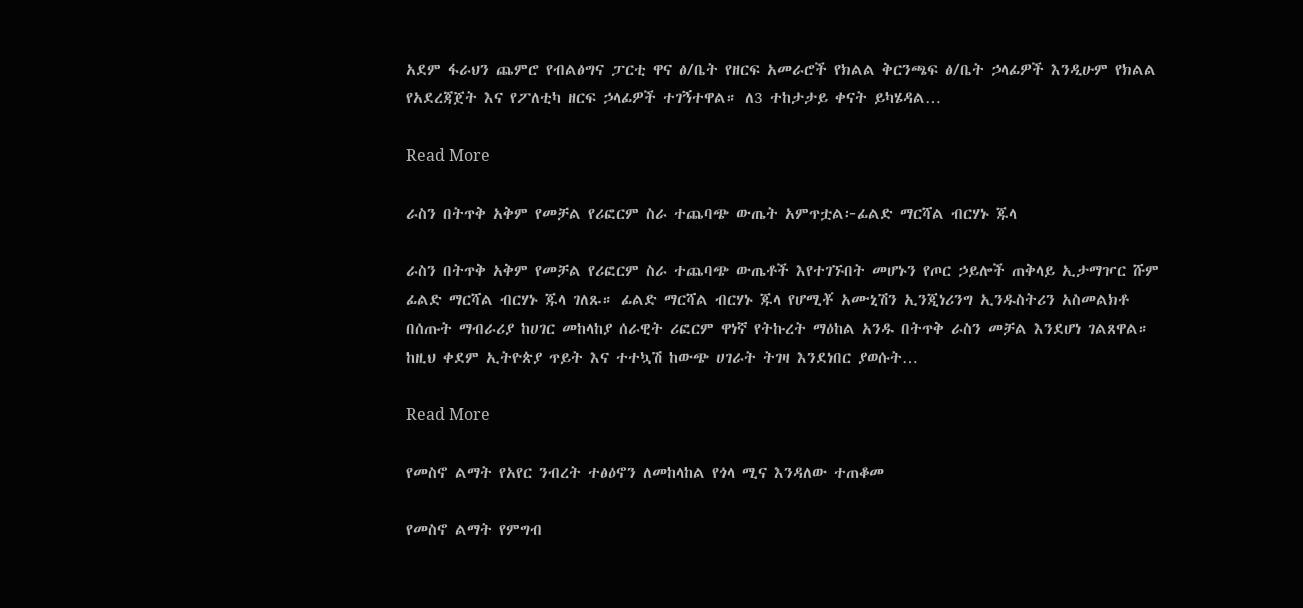አደም ፋራህን ጨምሮ የብልፅግና ፓርቲ ዋና ፅ/ቤት የዘርፍ አመራሮች የክልል ቅርንጫፍ ፅ/ቤት ኃላፊዎች እንዲሁም የክልል የአደረጃጀት እና የፖለቲካ ዘርፍ ኃላፊዎች ተገኝተዋል። ለ3 ተከታታይ ቀናት ይካሄዳል…

Read More

ራስን በትጥቅ አቅም የመቻል የሪፎርም ስራ ተጨባጭ ውጤት አምጥቷል፦ፊልድ ማርሻል ብርሃኑ ጁላ

ራስን በትጥቅ አቅም የመቻል የሪፎርም ስራ ተጨባጭ ውጤቶች እየተገኙበት መሆኑን የጦር ኃይሎች ጠቅላይ ኢታማዦር ሹም ፊልድ ማርሻል ብርሃኑ ጁላ ገለጹ። ፊልድ ማርሻል ብርሃኑ ጁላ የሆሚቾ አሙኒሽን ኢንጂነሪንግ ኢንዱስትሪን አስመልክቶ በሰጡት ማብራሪያ ከሀገር መከላከያ ሰራዊት ሪፎርም ዋነኛ የትኩረት ማዕከል አንዱ በትጥቅ ራስን መቻል እንደሆነ ገልጸዋል። ከዚህ ቀደም ኢትዮጵያ ጥይት እና ተተኳሽ ከውጭ ሀገራት ትገዛ እንደነበር ያወሱት…

Read More

የመስኖ ልማት የአየር ንብረት ተፅዕኖን ለመከላከል የጎላ ሚና እንዳለው ተጠቆመ

የመስኖ ልማት የምግብ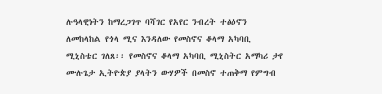ሉዓላዊነትን ከማረጋገጥ ባሻገር የአየር ንብረት ተፅዕኖን ለመከላከል የጎላ ሚና እንዳለው የመስኖና ቆላማ አካባቢ ሚኒስቴር ገለጸ፡፡ የመስኖና ቆላማ አካባቢ ሚኒስትር አማካሪ ታየ ሙሉጌታ ኢትዮጵያ ያላትን ውሃዎች በመስኖ ተጠቅማ የምግብ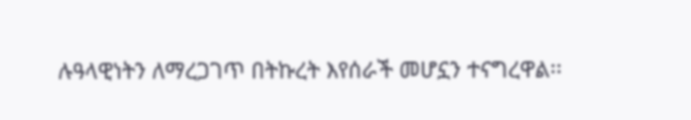ሉዓላዊነትን ለማረጋገጥ በትኩረት እየሰራች መሆኗን ተናግረዋል፡፡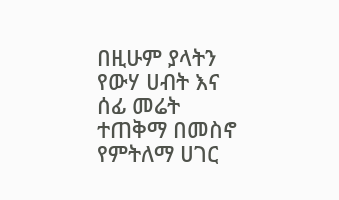በዚሁም ያላትን የውሃ ሀብት እና ሰፊ መሬት ተጠቅማ በመስኖ የምትለማ ሀገር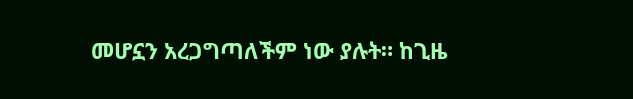መሆኗን አረጋግጣለችም ነው ያሉት። ከጊዜ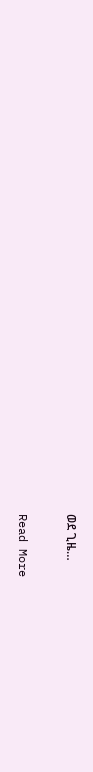ወደ ጊዜ…

Read More